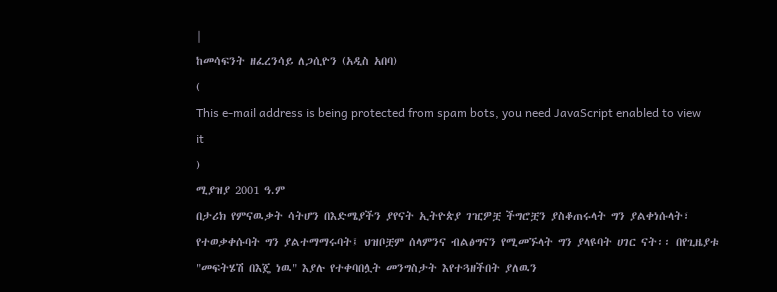|
ከመሳፍንት ዘፈረንሳይ ለጋሲዮን (አዲስ አበባ)
(
This e-mail address is being protected from spam bots, you need JavaScript enabled to view it
)
ሚያዝያ 2001 ዓ.ም
በታሪክ የምናዉቃት ሳትሆን በእድሜያችን ያየናት ኢትዮጵያ ገዢዎቿ ችግሮቿን ያስቆጠሩላት ግን ያልቀነሱላት፣ የተወቃቀሱባት ግን ያልተማማሩባት፤ ህዝቦቿም ሰላምንና ብልፅግናን የሚመኙላት ግን ያላዩባት ሀገር ናት፡፡ በየጊዜያቱ "መፍትሄሽ በእጄ ነዉ" እያሉ የተቀባበሏት መንግስታት እየተጓዘችበት ያለዉን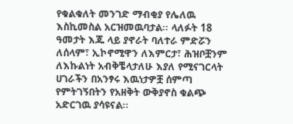የቁልቁለት መንገድ ማብቂያ የሌለዉ እስኪመስል አርዝመዉባታል፡፡ ላለፉት 18 ዓመታት እጁ ላይ ያኖራት ባለተራ ምድሯን ለሰላም፣ ኢኮኖሚዋን ለእምርታ፣ ሕዝቦቿንም ለእኩልነት አብቅቼላታለሁ እያለ የሚናገርላት ሀገራችን በአንፃሩ እዉነታዎቿ ሰምጣ የምትገኝበትን የአዘቅት ውቅያኖስ ቁልጭ አድርገዉ ያሳዩናል፡፡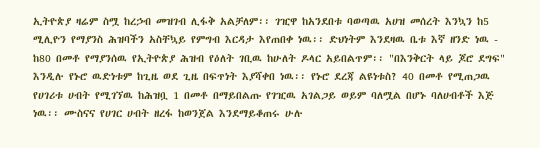ኢትዮጵያ ዛሬም ስሟ ከረኃብ መዝገብ ሊፋቅ አልቻለም፡፡ ገዢዋ ከአንደበቱ ባወጣዉ አሀዝ መሰረት እንኳን ከ5 ሚሊዮን የማያንስ ሕዝባችን አስቸኳይ የምግብ እርዳታ እየጠበቀ ነዉ፡፡ ድህነትም እንደዛዉ ቤቱ እኛ ዘንድ ነዉ - ከ80 በመቶ የማያንሰዉ የኢትዮጵያ ሕዝብ የዕለት ገቢዉ ከሁለት ዶላር አይበልጥም፡፡ "በእንቅርት ላይ ጆሮ ደግፍ" እንዲሉ የኑሮ ዉድነቱም ከጊዜ ወደ ጊዜ በፍጥነት እያሻቀበ ነዉ፡፡ የኑሮ ደረጃ ልዩነቱስ? 40 በመቶ የሚጠጋዉ የሀገሪቱ ሀብት የሚገኘዉ ከሕዝቧ 1 በመቶ በማይበልጡ የገዢዉ አገልጋይ ወይም ባለሟል በሆኑ ባለሀብቶች እጅ ነዉ፡፡ ሙስናና የሀገር ሀብት ዘረፋ ከወንጀል እንደማይቆጠሩ ሁሉ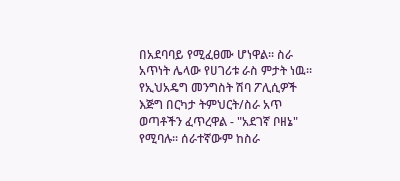በአደባባይ የሚፈፀሙ ሆነዋል፡፡ ስራ አጥነት ሌላው የሀገሪቱ ራስ ምታት ነዉ፡፡ የኢህአዴግ መንግስት ሽባ ፖሊሲዎች እጅግ በርካታ ትምህርት/ስራ አጥ ወጣቶችን ፈጥረዋል - "አደገኛ ቦዘኔ" የሚባሉ፡፡ ሰራተኛውም ከስራ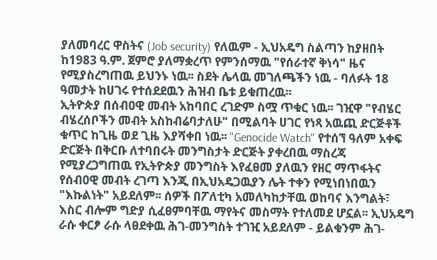ያለመባረር ዋስትና (Job security) የለዉም - ኢህአዴግ ስልጣን ከያዘበት ከ1983 ዓ.ም. ጀምሮ ያለማቋረጥ የምንሰማዉ "የሰራተኛ ቅነሳ" ዜና የሚያስረግጠዉ ይህንኑ ነዉ፡፡ ስደት ሌላዉ መገለጫችን ነዉ - ባለፉት 18 ዓመታት ከሀገሩ የተሰደደዉን ሕዝብ ቤቱ ይቁጠረዉ፡፡
ኢትዮጵያ በሰብዐዊ መብት አከባበር ረገድም ስሟ ጥቁር ነዉ፡፡ ገዢዋ "የብሄር ብሄረሰቦችን መብት አስከብሬባታለሁ" በሚልባት ሀገር የነጻ አዉጪ ድርጅቶች ቁጥር ከጊዜ ወደ ጊዜ እያሻቀበ ነዉ፡፡ "Genocide Watch" የተሰኘ ዓለም አቀፍ ድርጅት በቅርቡ ለተባበሩት መንግስታት ድርጅት ያቀረበዉ ማስረጃ የሚያረጋግጠዉ የኢትዮጵያ መንግስት እየፈፀመ ያለዉን የዘር ማጥፋትና የሰብዐዊ መብት ረገጣ እንጂ በኢህአዴጋዉያን ሌት ተቀን የሚነበነበዉን "እኩልነት" አይደለም፡፡ ሰዎች በፖለቲካ አመለካከታቸዉ ወከባና እንግልት፣ እስር ብሎም ግድያ ሲፈፀምባቸዉ ማየትና መስማት የተለመደ ሆኗል፡፡ ኢህአዴግ ራሱ ቀርፆ ራሱ ላፀደቀዉ ሕገ-መንግስት ተገዢ አይደለም - ይልቁንም ሕገ-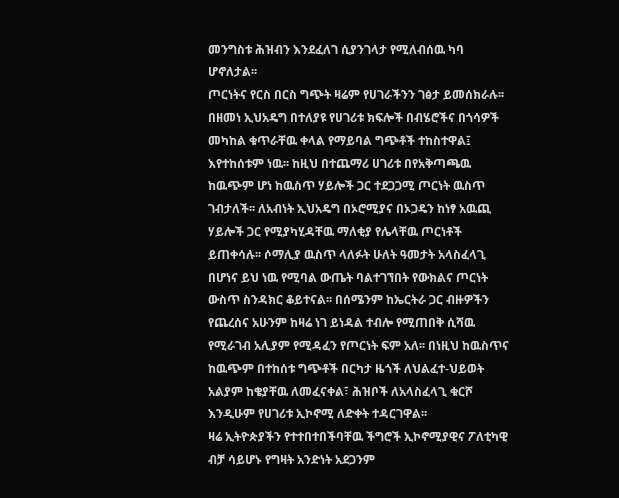መንግስቱ ሕዝብን እንደፈለገ ሲያንገላታ የሚለብሰዉ ካባ ሆኖለታል፡፡
ጦርነትና የርስ በርስ ግጭት ዛሬም የሀገራችንን ገፅታ ይመሰክራሉ፡፡ በዘመነ ኢህአዴግ በተለያዩ የሀገሪቱ ክፍሎች በብሄሮችና በጎሳዎች መካከል ቁጥራቸዉ ቀላል የማይባል ግጭቶች ተከስተዋል፤ እየተከሰቱም ነዉ፡፡ ከዚህ በተጨማሪ ሀገሪቱ በየአቅጣጫዉ ከዉጭም ሆነ ከዉስጥ ሃይሎች ጋር ተደጋጋሚ ጦርነት ዉስጥ ገብታለች፡፡ ለአብነት ኢህአዴግ በኦሮሚያና በኦጋዴን ከነፃ አዉጪ ሃይሎች ጋር የሚያካሂዳቸዉ ማለቂያ የሌላቸዉ ጦርነቶች ይጠቀሳሉ፡፡ ሶማሊያ ዉስጥ ላለፉት ሁለት ዓመታት አላስፈላጊ በሆነና ይህ ነዉ የሚባል ውጤት ባልተገኘበት የውክልና ጦርነት ውስጥ ስንዳክር ቆይተናል፡፡ በሰሜንም ከኤርትራ ጋር ብዙዎችን የጨረሰና አሁንም ከዛሬ ነገ ይነዳል ተብሎ የሚጠበቅ ሲሻዉ የሚራገብ አሊያም የሚዳፈን የጦርነት ፍም አለ፡፡ በነዚህ ከዉስጥና ከዉጭም በተከሰቱ ግጭቶች በርካታ ዜጎች ለህልፈተ-ህይወት አልያም ከቄያቸዉ ለመፈናቀል፣ ሕዝቦች ለአላስፈላጊ ቁርሾ እንዲሁም የሀገሪቱ ኢኮኖሚ ለድቀት ተዳርገዋል፡፡
ዛሬ ኢትዮጵያችን የተተበተበችባቸዉ ችግሮች ኢኮኖሚያዊና ፖለቲካዊ ብቻ ሳይሆኑ የግዛት አንድነት አደጋንም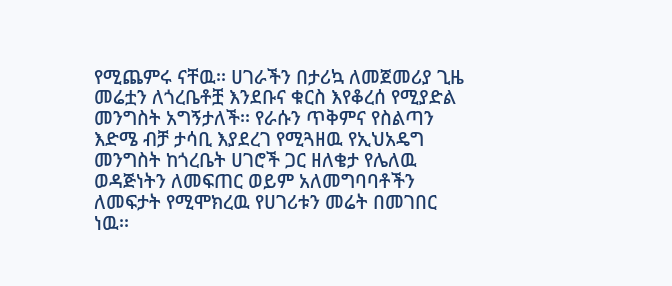የሚጨምሩ ናቸዉ፡፡ ሀገራችን በታሪኳ ለመጀመሪያ ጊዜ መሬቷን ለጎረቤቶቿ እንደቡና ቁርስ እየቆረሰ የሚያድል መንግስት አግኝታለች፡፡ የራሱን ጥቅምና የስልጣን እድሜ ብቻ ታሳቢ እያደረገ የሚጓዘዉ የኢህአዴግ መንግስት ከጎረቤት ሀገሮች ጋር ዘለቄታ የሌለዉ ወዳጅነትን ለመፍጠር ወይም አለመግባባቶችን ለመፍታት የሚሞክረዉ የሀገሪቱን መሬት በመገበር ነዉ፡፡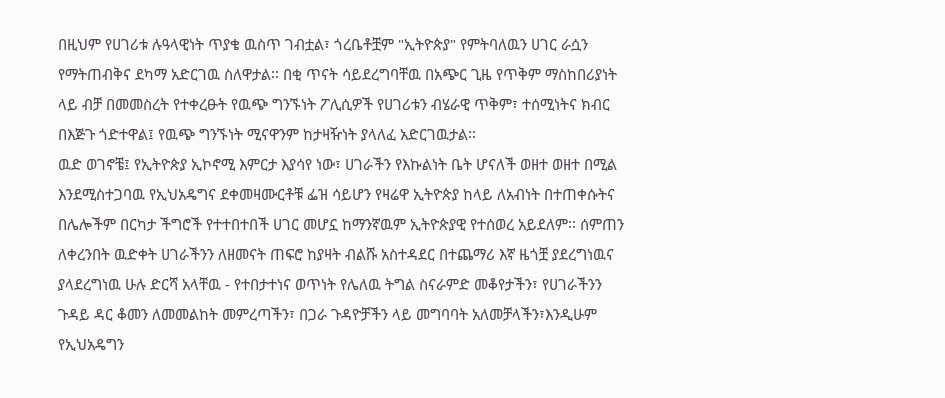በዚህም የሀገሪቱ ሉዓላዊነት ጥያቄ ዉስጥ ገብቷል፣ ጎረቤቶቿም "ኢትዮጵያ" የምትባለዉን ሀገር ራሷን የማትጠብቅና ደካማ አድርገዉ ስለዋታል፡፡ በቂ ጥናት ሳይደረግባቸዉ በአጭር ጊዜ የጥቅም ማስከበሪያነት ላይ ብቻ በመመስረት የተቀረፁት የዉጭ ግንኙነት ፖሊሲዎች የሀገሪቱን ብሄራዊ ጥቅም፣ ተሰሚነትና ክብር በእጅጉ ጎድተዋል፤ የዉጭ ግንኙነት ሚናዋንም ከታዛዥነት ያላለፈ አድርገዉታል፡፡
ዉድ ወገኖቼ፤ የኢትዮጵያ ኢኮኖሚ እምርታ እያሳየ ነው፣ ሀገራችን የእኩልነት ቤት ሆናለች ወዘተ ወዘተ በሚል እንደሚስተጋባዉ የኢህአዴግና ደቀመዛሙርቶቹ ፌዝ ሳይሆን የዛሬዋ ኢትዮጵያ ከላይ ለአብነት በተጠቀሱትና በሌሎችም በርካታ ችግሮች የተተበተበች ሀገር መሆኗ ከማንኛዉም ኢትዮጵያዊ የተሰወረ አይደለም፡፡ ሰምጠን ለቀረንበት ዉድቀት ሀገራችንን ለዘመናት ጠፍሮ ከያዛት ብልሹ አስተዳደር በተጨማሪ እኛ ዜጎቿ ያደረግነዉና ያላደረግነዉ ሁሉ ድርሻ አላቸዉ - የተበታተነና ወጥነት የሌለዉ ትግል ስናራምድ መቆየታችን፣ የሀገራችንን ጉዳይ ዳር ቆመን ለመመልከት መምረጣችን፣ በጋራ ጉዳዮቻችን ላይ መግባባት አለመቻላችን፣እንዲሁም የኢህአዴግን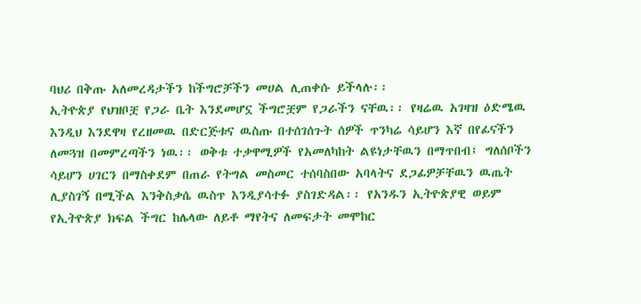ባህሪ በቅጡ አለመረዳታችን ከችግሮቻችን መሀል ሊጠቀሱ ይችላሉ፡፡
ኢትዮጵያ የህዝቦቿ የጋራ ቤት እንደመሆኗ ችግሮቿም የጋራችን ናቸዉ፡፡ የዛሬዉ አገዛዝ ዕድሜዉ እንዲህ እንደዋዛ የረዘመዉ በድርጅቱና ዉስጡ በተሰገሰጉት ሰዎች ጥንካሬ ሳይሆን እኛ በየፊናችን ለመጓዝ በመምረጣችን ነዉ፡፡ ወቅቱ ተቃዋሚዎች የአመለካከት ልዩነታቸዉን በማጥበብ፤ ግለሰቦችን ሳይሆን ሀገርን በማስቀደም በጠራ የትግል መስመር ተሰባስበው አባላትና ደጋፊዎቻቸዉን ዉጤት ሊያስገኝ በሚችል እንቅስቃሴ ዉስጥ እንዲያሳተፉ ያስገድዳል፡፡ የአንዱን ኢትዮጵያዊ ወይም የኢትዮጵያ ክፍል ችግር ከሌላው ለይቶ ማየትና ለመፍታት መሞከር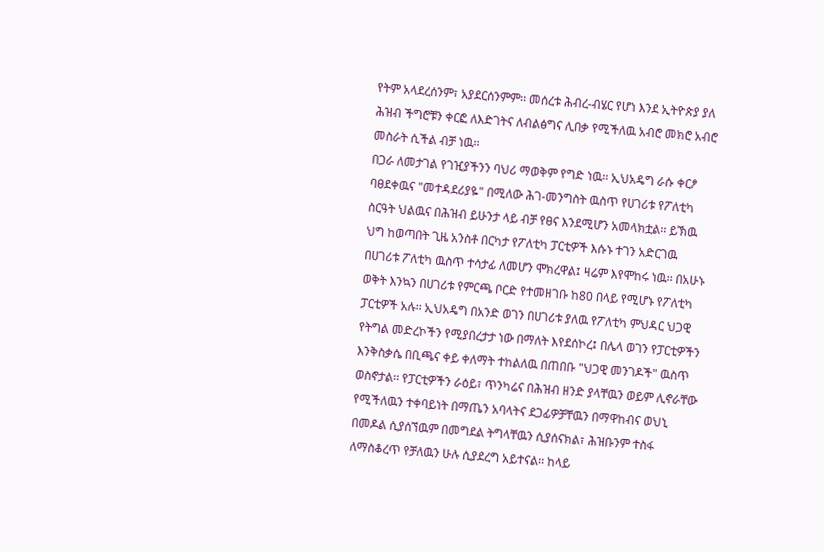የትም አላደረሰንም፣ አያደርሰንምም፡፡ መሰረቱ ሕብረ-ብሄር የሆነ እንደ ኢትዮጵያ ያለ ሕዝብ ችግሮቹን ቀርፎ ለእድገትና ለብልፅግና ሊበቃ የሚችለዉ አብሮ መክሮ አብሮ መስራት ሲችል ብቻ ነዉ፡፡
በጋራ ለመታገል የገዢያችንን ባህሪ ማወቅም የግድ ነዉ፡፡ ኢህአዴግ ራሱ ቀርፆ ባፀደቀዉና "መተዳደሪያዬ" በሚለው ሕገ-መንግስት ዉስጥ የሀገሪቱ የፖለቲካ ስርዓት ህልዉና በሕዝብ ይሁንታ ላይ ብቻ የፀና እንደሚሆን አመላክቷል፡፡ ይኽዉ ህግ ከወጣበት ጊዜ አንስቶ በርካታ የፖለቲካ ፓርቲዎች እሱኑ ተገን አድርገዉ በሀገሪቱ ፖለቲካ ዉስጥ ተሳታፊ ለመሆን ሞክረዋል፤ ዛሬም እየሞከሩ ነዉ፡፡ በአሁኑ ወቅት እንኳን በሀገሪቱ የምርጫ ቦርድ የተመዘገቡ ከ80 በላይ የሚሆኑ የፖለቲካ ፓርቲዎች አሉ፡፡ ኢህአዴግ በአንድ ወገን በሀገሪቱ ያለዉ የፖለቲካ ምህዳር ህጋዊ የትግል መድረኮችን የሚያበረታታ ነው በማለት እየደሰኮረ፤ በሌላ ወገን የፓርቲዎችን እንቅስቃሴ በቢጫና ቀይ ቀለማት ተከልለዉ በጠበቡ "ህጋዊ መንገዶች" ዉስጥ ወስኖታል፡፡ የፓርቲዎችን ራዕይ፣ ጥንካሬና በሕዝብ ዘንድ ያላቸዉን ወይም ሊኖራቸው የሚችለዉን ተቀባይነት በማጤን አባላትና ደጋፊዎቻቸዉን በማዋከብና ወህኒ በመዶል ሲያሰኘዉም በመግደል ትግላቸዉን ሲያሰናክል፣ ሕዝቡንም ተስፋ ለማስቆረጥ የቻለዉን ሁሉ ሲያደረግ አይተናል፡፡ ከላይ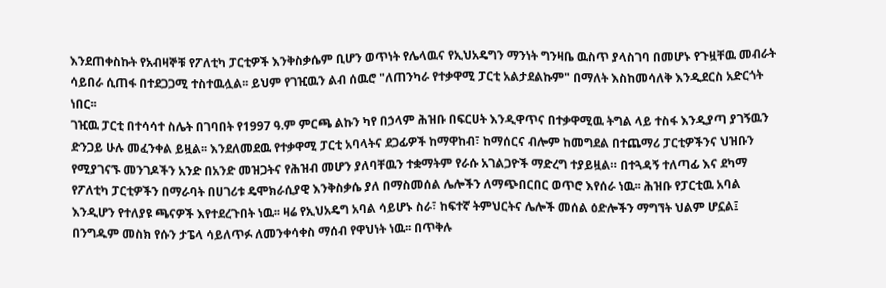እንደጠቀስኩት የአብዛኞቹ የፖለቲካ ፓርቲዎች እንቅስቃሴም ቢሆን ወጥነት የሌላዉና የኢህአዴግን ማንነት ግንዛቤ ዉስጥ ያላስገባ በመሆኑ የጉዟቸዉ መብራት ሳይበራ ሲጠፋ በተደጋጋሚ ተስተዉሏል፡፡ ይህም የገዢዉን ልብ ሰዉሮ "ለጠንካራ የተቃዋሚ ፓርቲ አልታደልኩም" በማለት እስከመሳለቅ እንዲደርስ አድርጎት ነበር፡፡
ገዢዉ ፓርቲ በተሳሳተ ስሌት በገባበት የ1997 ዓ.ም ምርጫ ልኩን ካየ በኃላም ሕዝቡ በፍርሀት እንዲዋጥና በተቃዋሚዉ ትግል ላይ ተስፋ እንዲያጣ ያገኝዉን ድንጋይ ሁሉ መፈንቀል ይዟል፡፡ እንደለመደዉ የተቃዋሚ ፓርቲ አባላትና ደጋፊዎች ከማዋከብ፣ ከማሰርና ብሎም ከመግደል በተጨማሪ ፓርቲዎችንና ህዝቡን የሚያገናኙ መንገዶችን አንድ በአንድ መዝጋትና የሕዝብ መሆን ያለባቸዉን ተቋማትም የራሱ አገልጋዮች ማድረግ ተያይዟል። በተጓዳኝ ተለጣፊ እና ደካማ የፖለቲካ ፓርቲዎችን በማራባት በሀገሪቱ ዴሞክራሲያዊ እንቅስቃሴ ያለ በማስመሰል ሌሎችን ለማጭበርበር ወጥሮ እየሰራ ነዉ፡፡ ሕዝቡ የፓርቲዉ አባል እንዲሆን የተለያዩ ጫናዎች እየተደረጉበት ነዉ፡፡ ዛሬ የኢህአዴግ አባል ሳይሆኑ ስራ፣ ከፍተኛ ትምህርትና ሌሎች መሰል ዕድሎችን ማግኘት ህልም ሆኗል፤ በንግዱም መስክ የሱን ታፔላ ሳይለጥፉ ለመንቀሳቀስ ማሰብ የዋህነት ነዉ፡፡ በጥቅሉ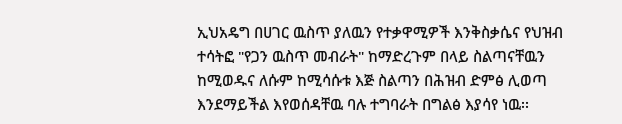ኢህአዴግ በሀገር ዉስጥ ያለዉን የተቃዋሚዎች እንቅስቃሴና የህዝብ ተሳትፎ "የጋን ዉስጥ መብራት" ከማድረጉም በላይ ስልጣናቸዉን ከሚወዱና ለሱም ከሚሳሱቱ እጅ ስልጣን በሕዝብ ድምፅ ሊወጣ እንደማይችል እየወሰዳቸዉ ባሉ ተግባራት በግልፅ እያሳየ ነዉ፡፡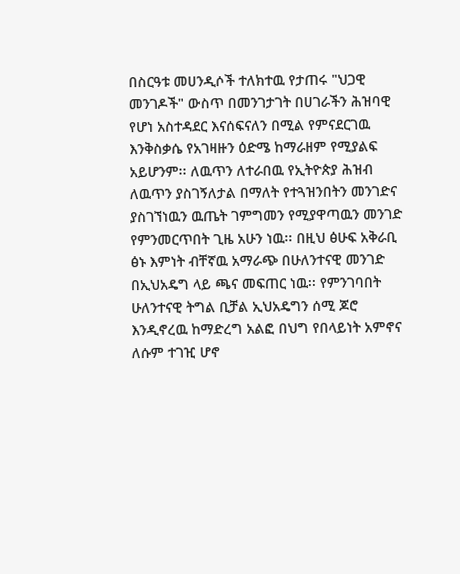በስርዓቱ መሀንዲሶች ተለክተዉ የታጠሩ "ህጋዊ መንገዶች" ውስጥ በመንገታገት በሀገራችን ሕዝባዊ የሆነ አስተዳደር እናሰፍናለን በሚል የምናደርገዉ እንቅስቃሴ የአገዛዙን ዕድሜ ከማራዘም የሚያልፍ አይሆንም፡፡ ለዉጥን ለተራበዉ የኢትዮጵያ ሕዝብ ለዉጥን ያስገኝለታል በማለት የተጓዝንበትን መንገድና ያስገኘነዉን ዉጤት ገምግመን የሚያዋጣዉን መንገድ የምንመርጥበት ጊዜ አሁን ነዉ፡፡ በዚህ ፅሁፍ አቅራቢ ፅኑ እምነት ብቸኛዉ አማራጭ በሁለንተናዊ መንገድ በኢህአዴግ ላይ ጫና መፍጠር ነዉ፡፡ የምንገባበት ሁለንተናዊ ትግል ቢቻል ኢህአዴግን ሰሚ ጆሮ እንዲኖረዉ ከማድረግ አልፎ በህግ የበላይነት አምኖና ለሱም ተገዢ ሆኖ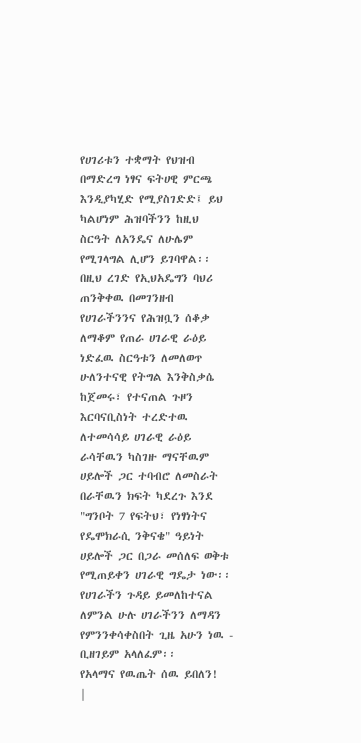የሀገሪቱን ተቋማት የህዝብ በማድረግ ነፃና ፍትሀዊ ምርጫ እንዲያካሂድ የሚያስገድድ፤ ይህ ካልሆነም ሕዝባችንን ከዚህ ስርዓት ለአንዴና ለሁሌም የሚገላግል ሊሆን ይገባዋል፡፡ በዚህ ረገድ የኢህአዴግን ባህሪ ጠንቅቀዉ በመገንዘብ የሀገራችንንና የሕዝቧን ሰቆቃ ለማቆም የጠራ ሀገራዊ ራዕይ ነድፈዉ ስርዓቱን ለመለወጥ ሁለንተናዊ የትግል እንቅስቃሴ ከጀመሩ፣ የተናጠል ጉዞን እርባናቢስነት ተረድተዉ ለተመሳሳይ ሀገራዊ ራዕይ ራሳቸዉን ካስገዙ ማናቸዉም ሀይሎች ጋር ተባብሮ ለመስራት በራቸዉን ክፍት ካደረጉ እንደ "ግንቦት 7 የፍትህ፣ የነፃነትና የዴሞክራሲ ንቅናቄ" ዓይነት ሀይሎች ጋር በጋራ መሰለፍ ወቅቱ የሚጠይቀን ሀገራዊ ግዴታ ነው፡፡
የሀገራችን ጉዳይ ይመለከተናል ለምንል ሁሉ ሀገራችንን ለማዳን የምንንቀሳቀስበት ጊዜ አሁን ነዉ - ቢዘገይም አላለፈም፡፡
የአላማና የዉጤት ሰዉ ይበለን!
|